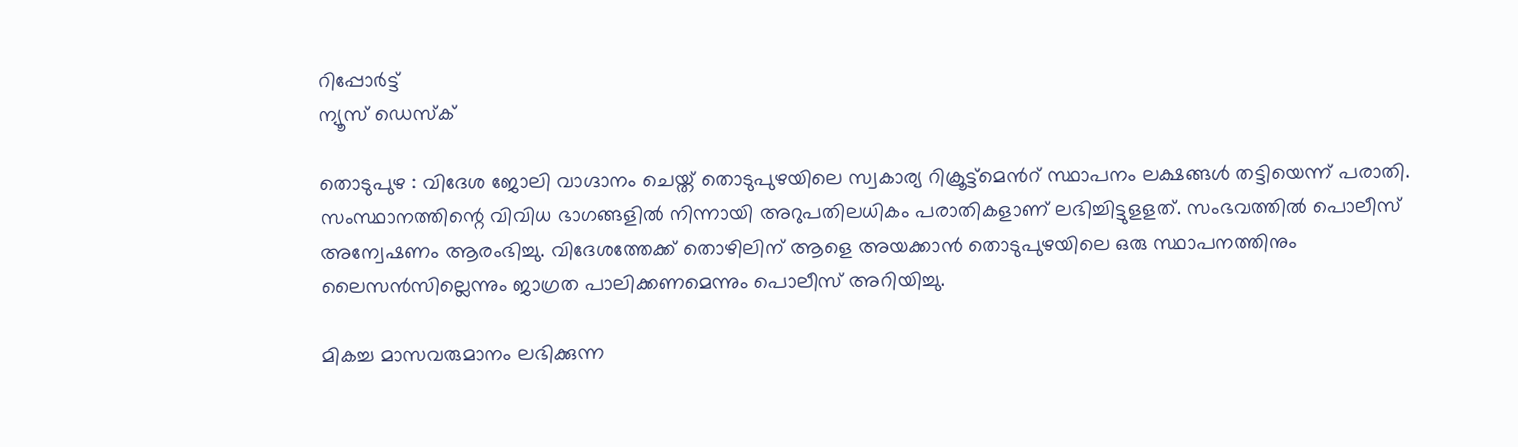റിപ്പോര്‍ട്ട്
ന്യൂസ് ഡെസ്ക്

തൊടുപുഴ : വിദേശ ജോലി വാഗ്ദാനം ചെയ്ത് തൊടുപുഴയിലെ സ്വകാര്യ റിക്രൂട്ട്മെൻറ് സ്ഥാപനം ലക്ഷങ്ങൾ തട്ടിയെന്ന് പരാതി. സംസ്ഥാനത്തിന്റെ വിവിധ ഭാഗങ്ങളിൽ നിന്നായി അറുപതിലധികം പരാതികളാണ് ലഭിച്ചിട്ടുളളത്. സംഭവത്തിൽ പൊലീസ് അന്വേഷണം ആരംഭിച്ചു. വിദേശത്തേക്ക് തൊഴിലിന് ആളെ അയക്കാൻ തൊടുപുഴയിലെ ഒരു സ്ഥാപനത്തിനും ലൈസൻസില്ലെന്നും ജാഗ്രത പാലിക്കണമെന്നും പൊലീസ് അറിയിച്ചു.

മികച്ച മാസവരുമാനം ലഭിക്കുന്ന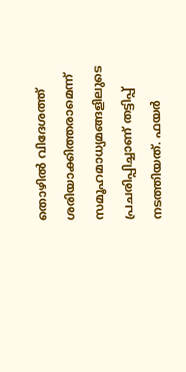തൊഴിൽ വിദേശത്ത് ശരിയാക്കിത്തരാമെന്ന് സമൂഹമാധ്യമങ്ങളിലുടെ പ്രചരിപ്പിച്ചാണ് തട്ടിപ്പ് നടത്തിയത്. ഫയർ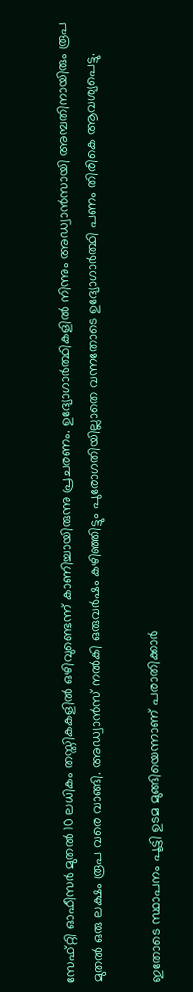സേഫ്റ്റി ഓഫീസർ മുതൽ 10 ലധികം തസ്തികകളിൽ ഒഴിവുണ്ടെന്ന് കാണിച്ചായിരുന്നു പ്രചരണം. ഉദ്യോഗാർത്ഥികളിൽ നിന്നും അഡ്വാൻസായി അമ്പതിനായിരും രൂപ മുതൽ ഒരു ലക്ഷം രൂപ വരെ വാങ്ങി. അഡ്വാൻസ് നൽകി ഒരുവർഷം കഴിഞ്ഞിട്ടും പുരോഗതിയില്ലാതെ വന്നതോടെ ഉദ്യോഗാർത്ഥി പണം തിരികെ ആവശ്യപെട്ടു.

ഇതോടെ സ്ഥാപനം പൂട്ടി ഉടമ മുങ്ങിയെന്നാണ് പരാതിക്കാർ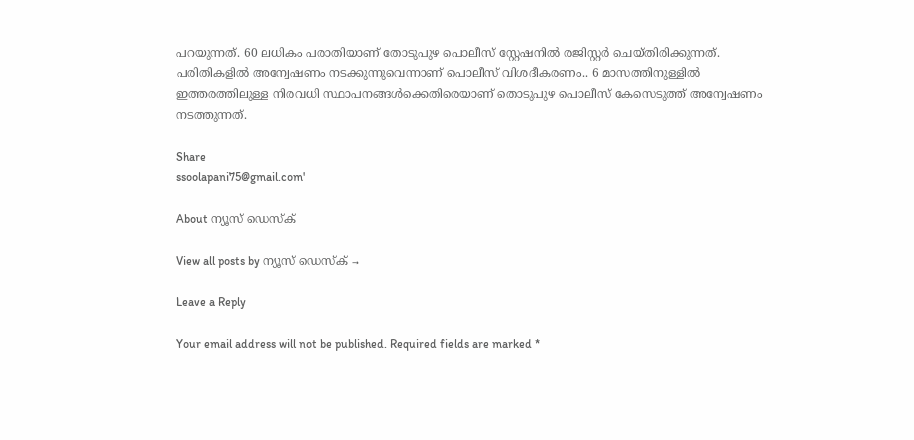പറയുന്നത്. 60 ലധികം പരാതിയാണ് തോടുപുഴ പൊലീസ് സ്റ്റേഷനിൽ രജിസ്റ്റർ ചെയ്തിരിക്കുന്നത്. പരിതികളിൽ അന്വേഷണം നടക്കുന്നുവെന്നാണ് പൊലീസ് വിശദീകരണം.. 6 മാസത്തിനുള്ളിൽ ഇത്തരത്തിലുള്ള നിരവധി സ്ഥാപനങ്ങൾക്കെതിരെയാണ് തൊടുപുഴ പൊലീസ് കേസെടുത്ത് അന്വേഷണം നടത്തുന്നത്.

Share
ssoolapani75@gmail.com'

About ന്യൂസ് ഡെസ്ക്

View all posts by ന്യൂസ് ഡെസ്ക് →

Leave a Reply

Your email address will not be published. Required fields are marked *